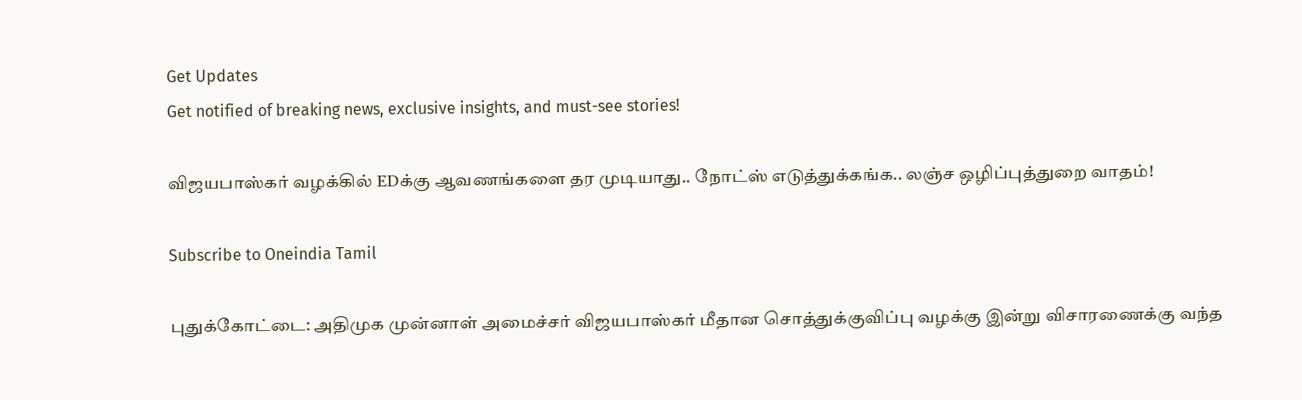Get Updates
Get notified of breaking news, exclusive insights, and must-see stories!

விஜயபாஸ்கர் வழக்கில் EDக்கு ஆவணங்களை தர முடியாது.. நோட்ஸ் எடுத்துக்கங்க.. லஞ்ச ஒழிப்புத்துறை வாதம்!

Subscribe to Oneindia Tamil

புதுக்கோட்டை: அதிமுக முன்னாள் அமைச்சர் விஜயபாஸ்கர் மீதான சொத்துக்குவிப்பு வழக்கு இன்று விசாரணைக்கு வந்த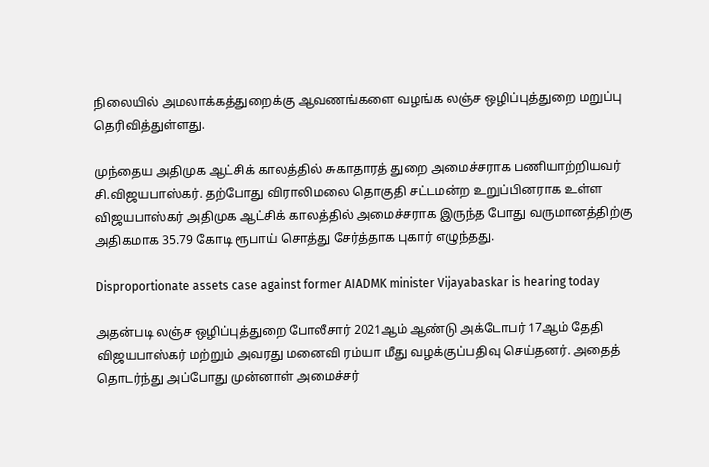நிலையில் அமலாக்கத்துறைக்கு ஆவணங்களை வழங்க லஞ்ச ஒழிப்புத்துறை மறுப்பு தெரிவித்துள்ளது.

முந்தைய அதிமுக ஆட்சிக் காலத்தில் சுகாதாரத் துறை அமைச்சராக பணியாற்றியவர் சி.விஜயபாஸ்கர். தற்போது விராலிமலை தொகுதி சட்டமன்ற உறுப்பினராக உள்ள விஜயபாஸ்கர் அதிமுக ஆட்சிக் காலத்தில் அமைச்சராக இருந்த போது வருமானத்திற்கு அதிகமாக 35.79 கோடி ரூபாய் சொத்து சேர்த்தாக புகார் எழுந்தது.

Disproportionate assets case against former AIADMK minister Vijayabaskar is hearing today

அதன்படி லஞ்ச ஒழிப்புத்துறை போலீசார் 2021ஆம் ஆண்டு அக்டோபர் 17ஆம் தேதி விஜயபாஸ்கர் மற்றும் அவரது மனைவி ரம்யா மீது வழக்குப்பதிவு செய்தனர். அதைத் தொடர்ந்து அப்போது முன்னாள் அமைச்சர்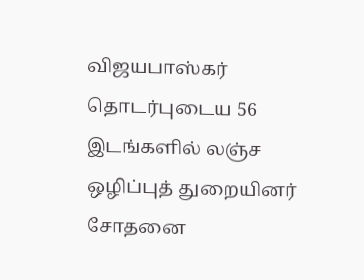விஜயபாஸ்கர் தொடர்புடைய 56 இடங்களில் லஞ்ச ஒழிப்புத் துறையினர் சோதனை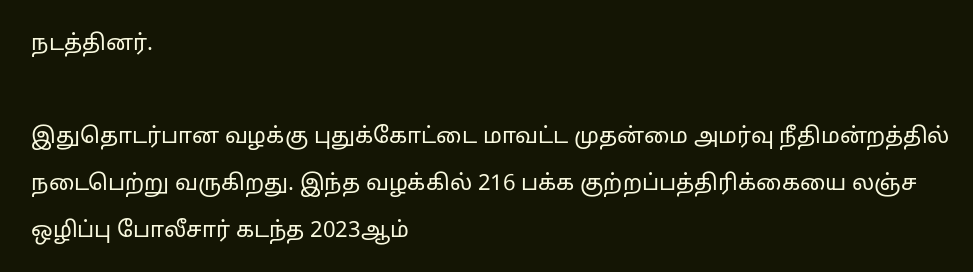நடத்தினர்.

இதுதொடர்பான வழக்கு புதுக்கோட்டை மாவட்ட முதன்மை அமர்வு நீதிமன்றத்தில் நடைபெற்று வருகிறது. இந்த வழக்கில் 216 பக்க குற்றப்பத்திரிக்கையை லஞ்ச ஒழிப்பு போலீசார் கடந்த 2023ஆம்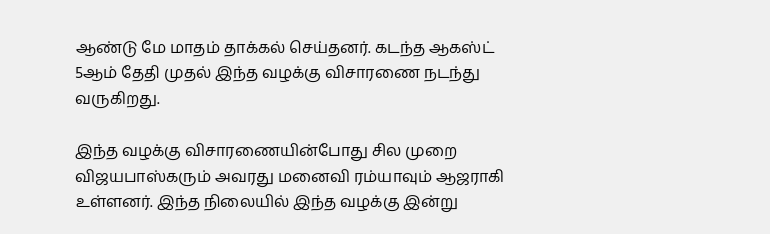ஆண்டு மே மாதம் தாக்கல் செய்தனர். கடந்த ஆகஸ்ட் 5ஆம் தேதி முதல் இந்த வழக்கு விசாரணை நடந்து வருகிறது.

இந்த வழக்கு விசாரணையின்போது சில முறை விஜயபாஸ்கரும் அவரது மனைவி ரம்யாவும் ஆஜராகி உள்ளனர். இந்த நிலையில் இந்த வழக்கு இன்று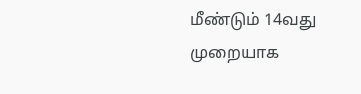மீண்டும் 14வது முறையாக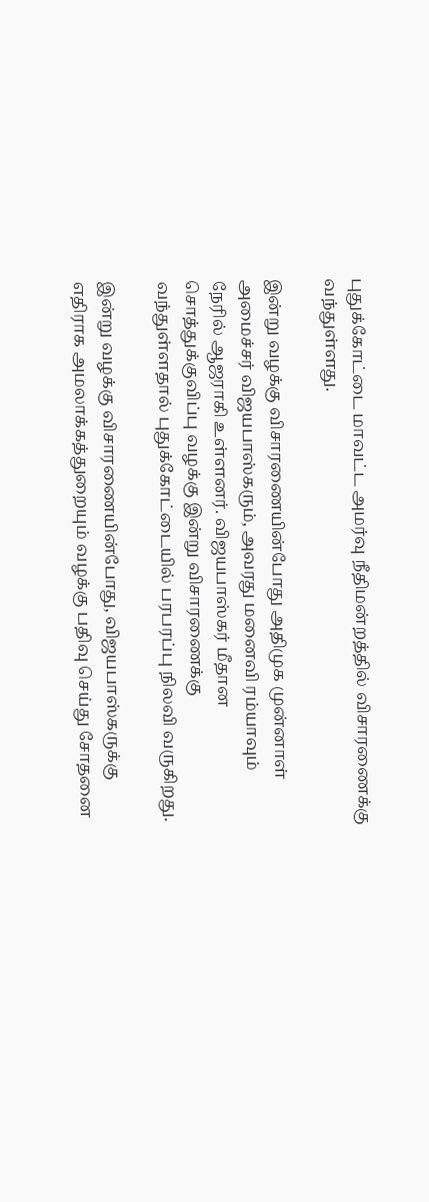புதுக்கோட்டை மாவட்ட அமர்வு நீதிமன்றத்தில் விசாரணைக்கு வந்துள்ளது.

இன்று வழக்கு விசாரணையின்போது அதிமுக முன்னாள் அமைச்சர் விஜயபாஸ்கரும், அவரது மனைவி ரம்யாவும் நேரில் ஆஜராகி உள்ளனர். விஜயபாஸ்கர் மீதான சொத்துக்குவிப்பு வழக்கு இன்று விசாரணைக்கு வந்துள்ளதால் புதுக்கோட்டையில் பரபரப்பு நிலவி வருகிறது.

இன்று வழக்கு விசாரணையின்போது, விஜயபாஸ்கருக்கு எதிராக அமலாக்கத்துறையும் வழக்கு பதிவு செய்து சோதனை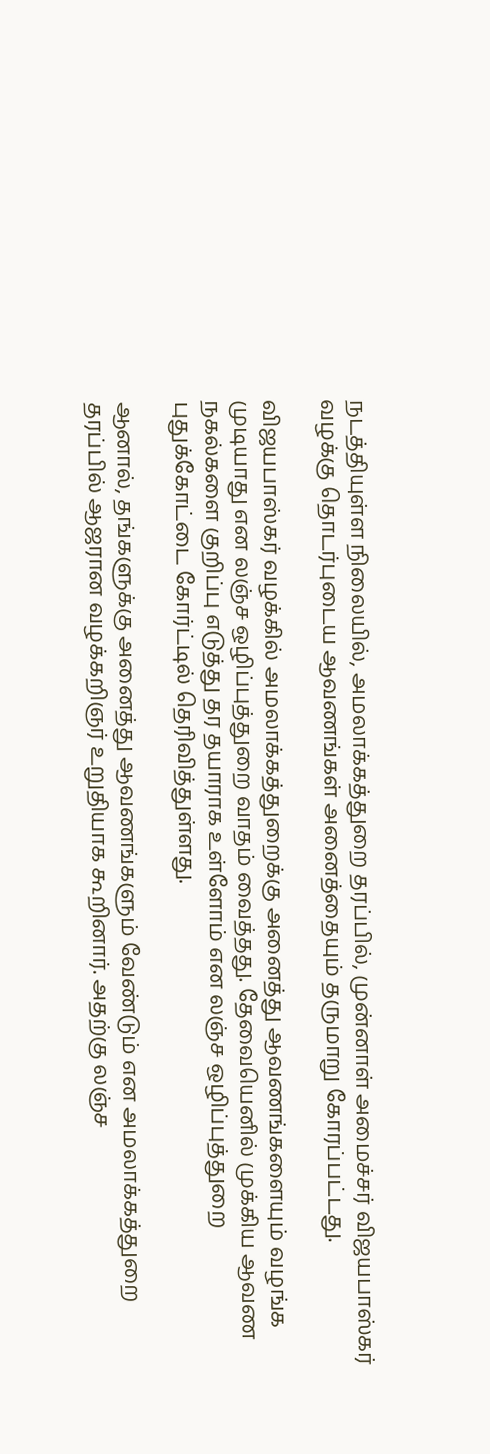நடத்தியுள்ள நிலையில், அமலாக்கத்துறை தரப்பில், முன்னாள் அமைச்சர் விஜயபாஸ்கர் வழக்கு தொடர்புடைய ஆவணங்கள் அனைத்தையும் தருமாறு கோரப்பட்டது.

விஜயபாஸ்கர் வழக்கில் அமலாக்கத்துறைக்கு அனைத்து ஆவணங்களையும் வழங்க முடியாது என லஞ்ச ஒழிப்புத்துறை வாதம் வைத்தது. தேவையெனில் முக்கிய ஆவண நகல்களை குறிப்பு எடுத்து தர தயாராக உள்ளோம் என லஞ்ச ஒழிப்புத்துறை புதுக்கோட்டை கோர்ட்டில் தெரிவித்துள்ளது.

ஆனால், தங்களுக்கு அனைத்து ஆவணங்களும் வேண்டும் என அமலாக்கத்துறை தரப்பில் ஆஜரான வழக்கறிஞர் உறுதியாக கூறினார். அதற்கு லஞ்ச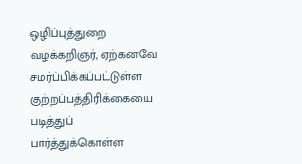ஒழிப்புத்துறை வழக்கறிஞர், ஏற்கனவே சமர்ப்பிக்கப்பட்டுள்ள குற்றப்பத்திரிக்கையை படித்துப் பார்த்துக்கொள்ள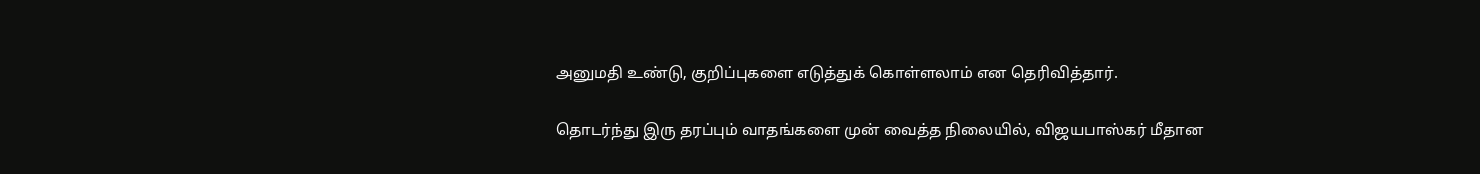அனுமதி உண்டு, குறிப்புகளை எடுத்துக் கொள்ளலாம் என தெரிவித்தார்.

தொடர்ந்து இரு தரப்பும் வாதங்களை முன் வைத்த நிலையில், விஜயபாஸ்கர் மீதான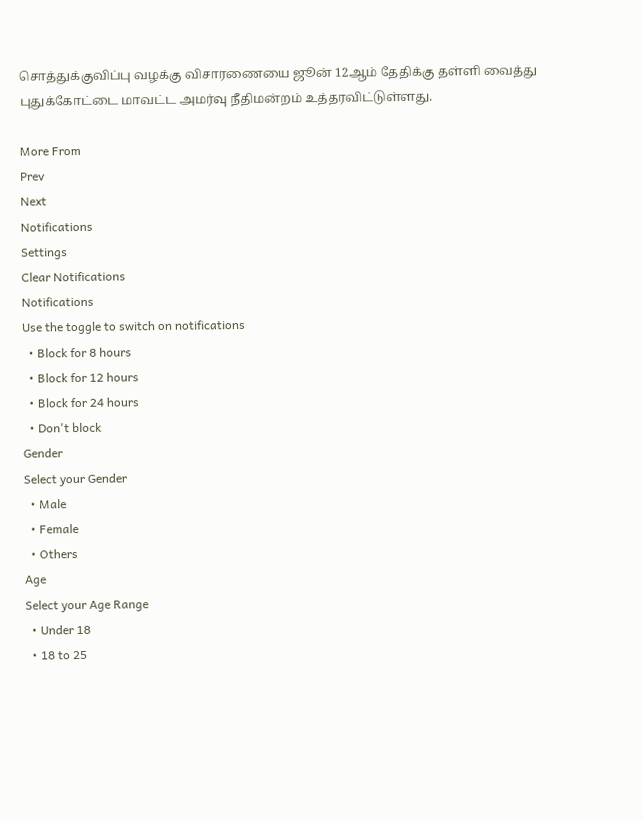சொத்துக்குவிப்பு வழக்கு விசாரணையை ஜூன் 12ஆம் தேதிக்கு தள்ளி வைத்து புதுக்கோட்டை மாவட்ட அமர்வு நீதிமன்றம் உத்தரவிட்டுள்ளது.

More From
Prev
Next
Notifications
Settings
Clear Notifications
Notifications
Use the toggle to switch on notifications
  • Block for 8 hours
  • Block for 12 hours
  • Block for 24 hours
  • Don't block
Gender
Select your Gender
  • Male
  • Female
  • Others
Age
Select your Age Range
  • Under 18
  • 18 to 25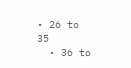• 26 to 35
  • 36 to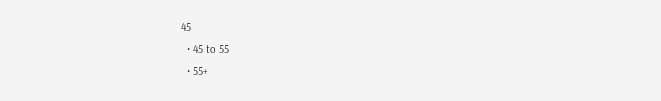45
  • 45 to 55
  • 55+